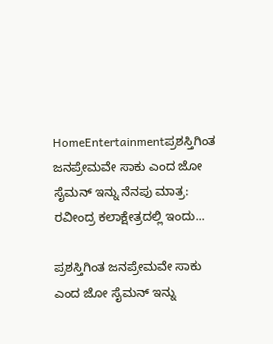HomeEntertainmentಪ್ರಶಸ್ತಿಗಿಂತ ಜನಪ್ರೇಮವೇ ಸಾಕು ಎಂದ ಜೋ ಸೈಮನ್ ಇನ್ನು ನೆನಪು ಮಾತ್ರ: ರವೀಂದ್ರ ಕಲಾಕ್ಷೇತ್ರದಲ್ಲಿ ಇಂದು...

ಪ್ರಶಸ್ತಿಗಿಂತ ಜನಪ್ರೇಮವೇ ಸಾಕು ಎಂದ ಜೋ ಸೈಮನ್ ಇನ್ನು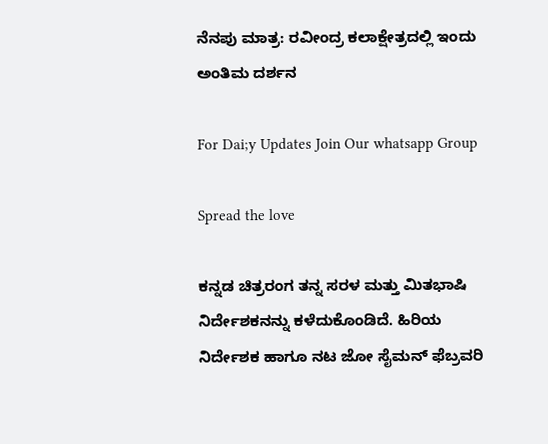ನೆನಪು ಮಾತ್ರ: ರವೀಂದ್ರ ಕಲಾಕ್ಷೇತ್ರದಲ್ಲಿ ಇಂದು ಅಂತಿಮ ದರ್ಶನ

For Dai;y Updates Join Our whatsapp Group

Spread the love

ಕನ್ನಡ ಚಿತ್ರರಂಗ ತನ್ನ ಸರಳ ಮತ್ತು ಮಿತಭಾಷಿ ನಿರ್ದೇಶಕನನ್ನು ಕಳೆದುಕೊಂಡಿದೆ. ಹಿರಿಯ ನಿರ್ದೇಶಕ ಹಾಗೂ ನಟ ಜೋ ಸೈಮನ್ ಫೆಬ್ರವರಿ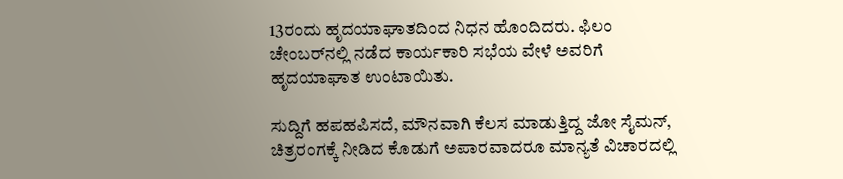13ರಂದು ಹೃದಯಾಘಾತದಿಂದ ನಿಧನ ಹೊಂದಿದರು. ಫಿಲಂ ಚೇಂಬರ್‌ನಲ್ಲಿ ನಡೆದ ಕಾರ್ಯಕಾರಿ ಸಭೆಯ ವೇಳೆ ಅವರಿಗೆ ಹೃದಯಾಘಾತ ಉಂಟಾಯಿತು.

ಸುದ್ದಿಗೆ ಹಪಹಪಿಸದೆ, ಮೌನವಾಗಿ ಕೆಲಸ ಮಾಡುತ್ತಿದ್ದ ಜೋ ಸೈಮನ್, ಚಿತ್ರರಂಗಕ್ಕೆ ನೀಡಿದ ಕೊಡುಗೆ ಅಪಾರವಾದರೂ ಮಾನ್ಯತೆ ವಿಚಾರದಲ್ಲಿ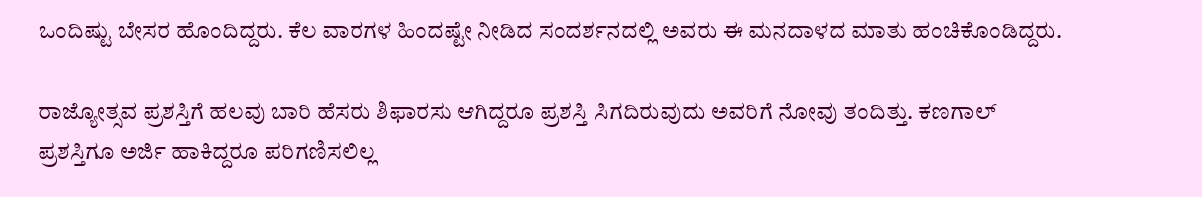ಒಂದಿಷ್ಟು ಬೇಸರ ಹೊಂದಿದ್ದರು. ಕೆಲ ವಾರಗಳ ಹಿಂದಷ್ಟೇ ನೀಡಿದ ಸಂದರ್ಶನದಲ್ಲಿ ಅವರು ಈ ಮನದಾಳದ ಮಾತು ಹಂಚಿಕೊಂಡಿದ್ದರು.

ರಾಜ್ಯೋತ್ಸವ ಪ್ರಶಸ್ತಿಗೆ ಹಲವು ಬಾರಿ ಹೆಸರು ಶಿಫಾರಸು ಆಗಿದ್ದರೂ ಪ್ರಶಸ್ತಿ ಸಿಗದಿರುವುದು ಅವರಿಗೆ ನೋವು ತಂದಿತ್ತು. ಕಣಗಾಲ್ ಪ್ರಶಸ್ತಿಗೂ ಅರ್ಜಿ ಹಾಕಿದ್ದರೂ ಪರಿಗಣಿಸಲಿಲ್ಲ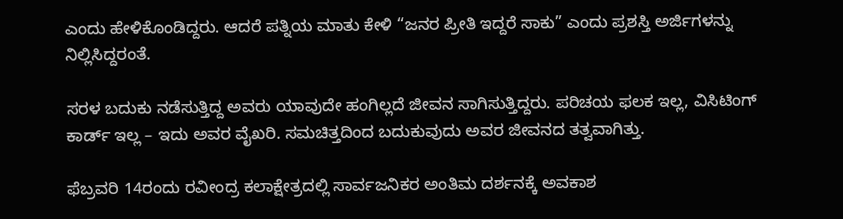ಎಂದು ಹೇಳಿಕೊಂಡಿದ್ದರು. ಆದರೆ ಪತ್ನಿಯ ಮಾತು ಕೇಳಿ “ಜನರ ಪ್ರೀತಿ ಇದ್ದರೆ ಸಾಕು” ಎಂದು ಪ್ರಶಸ್ತಿ ಅರ್ಜಿಗಳನ್ನು ನಿಲ್ಲಿಸಿದ್ದರಂತೆ.

ಸರಳ ಬದುಕು ನಡೆಸುತ್ತಿದ್ದ ಅವರು ಯಾವುದೇ ಹಂಗಿಲ್ಲದೆ ಜೀವನ ಸಾಗಿಸುತ್ತಿದ್ದರು. ಪರಿಚಯ ಫಲಕ ಇಲ್ಲ, ವಿಸಿಟಿಂಗ್ ಕಾರ್ಡ್ ಇಲ್ಲ – ಇದು ಅವರ ವೈಖರಿ. ಸಮಚಿತ್ತದಿಂದ ಬದುಕುವುದು ಅವರ ಜೀವನದ ತತ್ವವಾಗಿತ್ತು.

ಫೆಬ್ರವರಿ 14ರಂದು ರವೀಂದ್ರ ಕಲಾಕ್ಷೇತ್ರದಲ್ಲಿ ಸಾರ್ವಜನಿಕರ ಅಂತಿಮ ದರ್ಶನಕ್ಕೆ ಅವಕಾಶ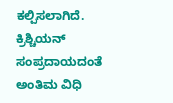ಕಲ್ಪಿಸಲಾಗಿದೆ. ಕ್ರಿಶ್ಚಿಯನ್ ಸಂಪ್ರದಾಯದಂತೆ ಅಂತಿಮ ವಿಧಿ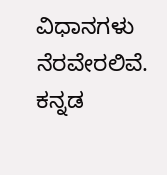ವಿಧಾನಗಳು ನೆರವೇರಲಿವೆ. ಕನ್ನಡ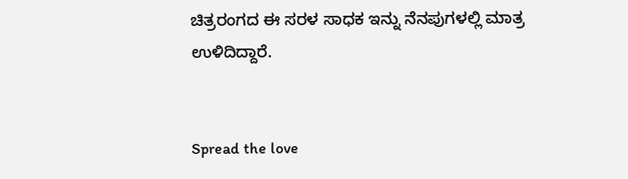ಚಿತ್ರರಂಗದ ಈ ಸರಳ ಸಾಧಕ ಇನ್ನು ನೆನಪುಗಳಲ್ಲಿ ಮಾತ್ರ ಉಳಿದಿದ್ದಾರೆ.


Spread the love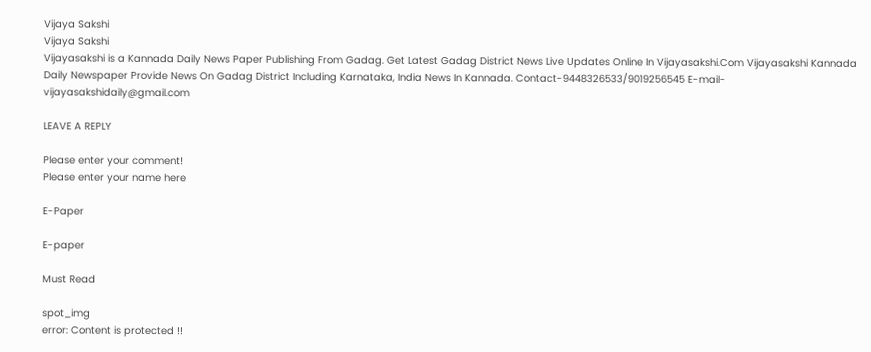Vijaya Sakshi
Vijaya Sakshi
Vijayasakshi is a Kannada Daily News Paper Publishing From Gadag. Get Latest Gadag District News Live Updates Online In Vijayasakshi.Com Vijayasakshi Kannada Daily Newspaper Provide News On Gadag District Including Karnataka, India News In Kannada. Contact-9448326533/9019256545 E-mail-vijayasakshidaily@gmail.com

LEAVE A REPLY

Please enter your comment!
Please enter your name here

E-Paper

E-paper

Must Read

spot_img
error: Content is protected !!